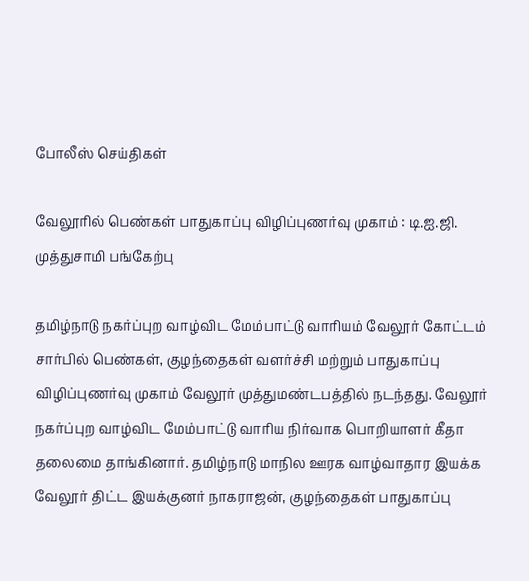போலீஸ் செய்திகள்

வேலூரில் பெண்கள் பாதுகாப்பு விழிப்புணர்வு முகாம் : டி.ஐ.ஜி. முத்துசாமி பங்கேற்பு

தமிழ்நாடு நகர்ப்புற வாழ்விட மேம்பாட்டு வாரியம் வேலூர் கோட்டம் சார்பில் பெண்கள், குழந்தைகள் வளர்ச்சி மற்றும் பாதுகாப்பு விழிப்புணர்வு முகாம் வேலூர் முத்துமண்டபத்தில் நடந்தது. வேலூர் நகர்ப்புற வாழ்விட மேம்பாட்டு வாரிய நிர்வாக பொறியாளர் கீதா தலைமை தாங்கினார். தமிழ்நாடு மாநில ஊரக வாழ்வாதார இயக்க வேலூர் திட்ட இயக்குனர் நாகராஜன், குழந்தைகள் பாதுகாப்பு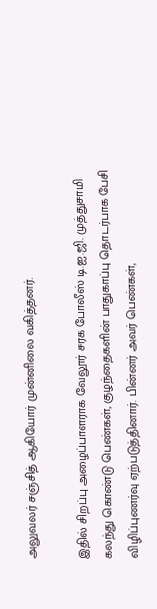அலுவலர் சஞ்சித் ஆகியோர் முன்னிலை வகித்தனர்.

இதில் சிறப்பு அழைப்பாளராக வேலூர் சரக போலீஸ் டி.ஐ.ஜி. முத்துசாமி கலந்து கொண்டு பெண்கள், குழந்தைகளின் பாதுகாப்பு தொடர்பாக பேசி விழிப்புணர்வு ஏற்படுத்தினார். பின்னர் அவர் பெண்கள்,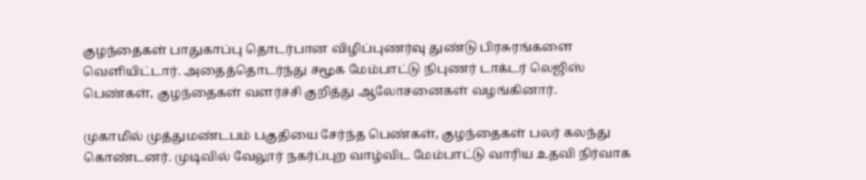குழந்தைகள் பாதுகாப்பு தொடர்பான விழிப்புணர்வு துண்டு பிரசுரங்களை வெளியிட்டார். அதைத்தொடர்ந்து சமூக மேம்பாட்டு நிபுணர் டாக்டர் லெஜிஸ் பெண்கள், குழந்தைகள் வளர்ச்சி குறித்து ஆலோசனைகள் வழங்கினார்.

முகாமில் முத்துமண்டபம் பகுதியை சேர்ந்த பெண்கள், குழந்தைகள் பலர் கலந்து கொண்டனர். முடிவில் வேலூர் நகர்ப்புற வாழ்விட மேம்பாட்டு வாரிய உதவி நிர்வாக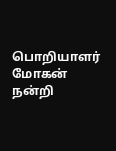பொறியாளர் மோகன் நன்றி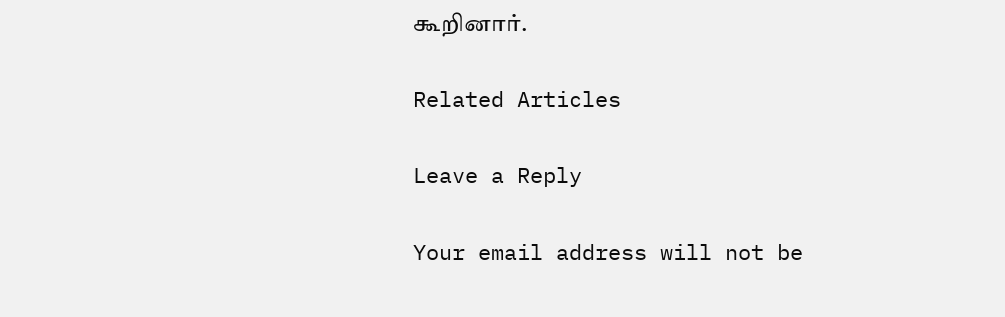கூறினார்.

Related Articles

Leave a Reply

Your email address will not be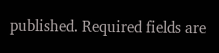published. Required fields are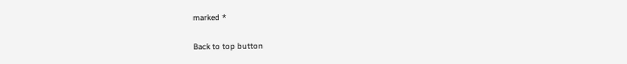marked *

Back to top button